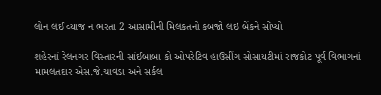લોન લઈ વ્યાજ ન ભરતા 2 આસામીની મિલકતનો કબજો લઇ બેંકને સોંપ્યો

શહેરનાં રેલનગર વિસ્તારની સાંઈબાબા કો ઓપરેટિવ હાઉસીંગ સોસાયટીમાં રાજકોટ પૂર્વ વિભાગનાં મામલતદાર એસ.જે.ચાવડા અને સર્કલ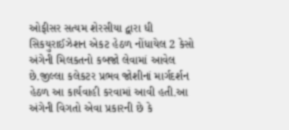ઓફીસર સત્યમ શેરસીયા દ્વારા ધી સિકયુરાઈઝેશન એકટ હેઠળ નોંધાયેલ 2 કેસો અંગેની મિલકતનો કબજો લેવામાં આવેલ છે.જીલ્લા કલેકટર પ્રભવ જોશીનાં માર્ગદર્શન હેઠળ આ કાર્યવાહી કરવામાં આવી હતી.આ અંગેની વિગતો એવા પ્રકારની છે કે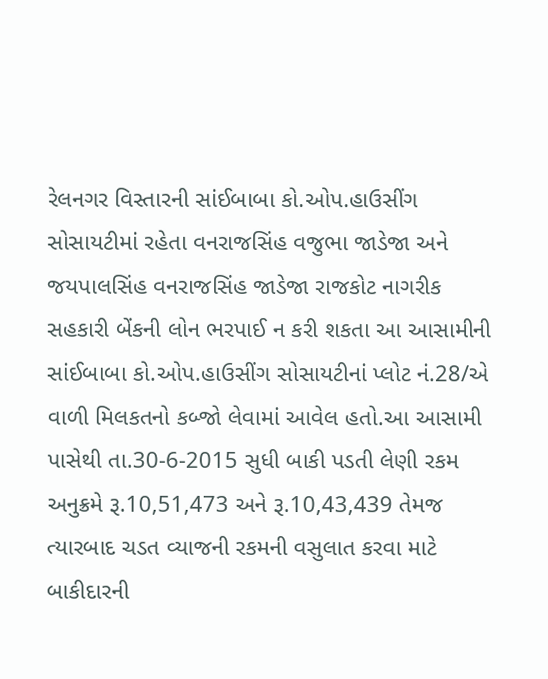રેલનગર વિસ્તારની સાંઈબાબા કો.ઓપ.હાઉસીંગ સોસાયટીમાં રહેતા વનરાજસિંહ વજુભા જાડેજા અને જયપાલસિંહ વનરાજસિંહ જાડેજા રાજકોટ નાગરીક સહકારી બેંકની લોન ભરપાઈ ન કરી શકતા આ આસામીની સાંઈબાબા કો.ઓપ.હાઉસીંગ સોસાયટીનાં પ્લોટ નં.28/એ વાળી મિલકતનો કબ્જો લેવામાં આવેલ હતો.આ આસામી પાસેથી તા.30-6-2015 સુધી બાકી પડતી લેણી રકમ અનુક્રમે રૂ.10,51,473 અને રૂ.10,43,439 તેમજ ત્યારબાદ ચડત વ્યાજની રકમની વસુલાત કરવા માટે બાકીદારની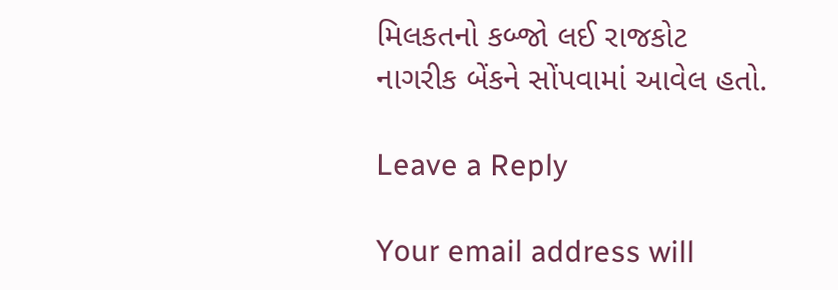મિલકતનો કબ્જો લઈ રાજકોટ નાગરીક બેંકને સોંપવામાં આવેલ હતો.

Leave a Reply

Your email address will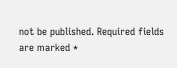not be published. Required fields are marked *